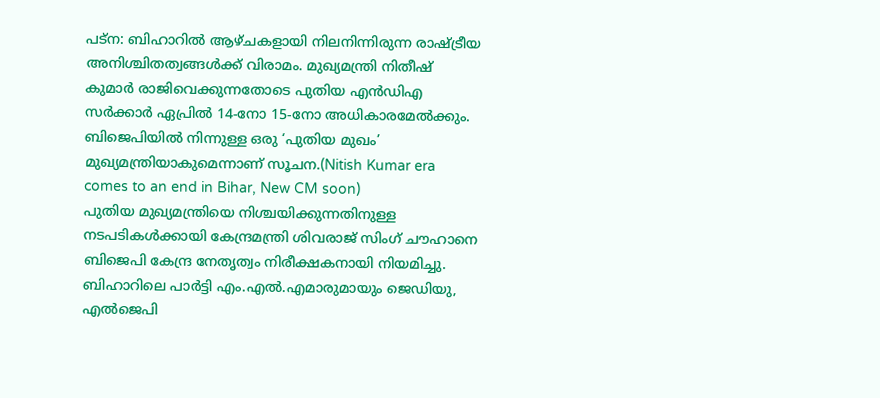പട്ന: ബിഹാറിൽ ആഴ്ചകളായി നിലനിന്നിരുന്ന രാഷ്ട്രീയ അനിശ്ചിതത്വങ്ങൾക്ക് വിരാമം. മുഖ്യമന്ത്രി നിതീഷ് കുമാർ രാജിവെക്കുന്നതോടെ പുതിയ എൻഡിഎ സർക്കാർ ഏപ്രിൽ 14-നോ 15-നോ അധികാരമേൽക്കും. ബിജെപിയിൽ നിന്നുള്ള ഒരു ‘പുതിയ മുഖം’ മുഖ്യമന്ത്രിയാകുമെന്നാണ് സൂചന.(Nitish Kumar era comes to an end in Bihar, New CM soon)
പുതിയ മുഖ്യമന്ത്രിയെ നിശ്ചയിക്കുന്നതിനുള്ള നടപടികൾക്കായി കേന്ദ്രമന്ത്രി ശിവരാജ് സിംഗ് ചൗഹാനെ ബിജെപി കേന്ദ്ര നേതൃത്വം നിരീക്ഷകനായി നിയമിച്ചു. ബിഹാറിലെ പാർട്ടി എം.എൽ.എമാരുമായും ജെഡിയു, എൽജെപി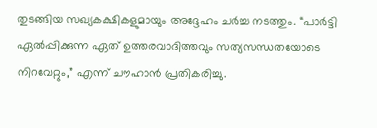തുടങ്ങിയ സഖ്യകക്ഷികളുമായും അദ്ദേഹം ചർച്ച നടത്തും. “പാർട്ടി ഏൽപ്പിക്കുന്ന ഏത് ഉത്തരവാദിത്തവും സത്യസന്ധതയോടെ നിറവേറ്റും,” എന്ന് ചൗഹാൻ പ്രതികരിച്ചു.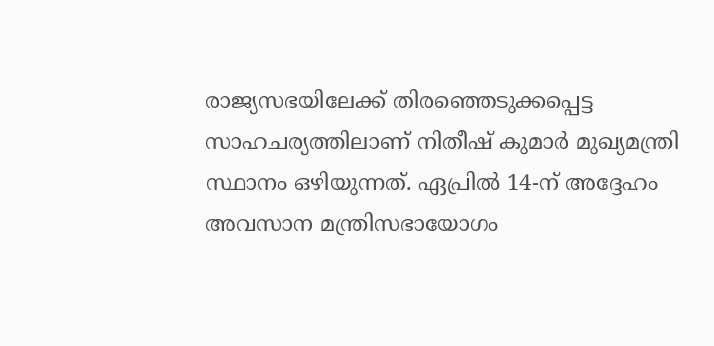രാജ്യസഭയിലേക്ക് തിരഞ്ഞെടുക്കപ്പെട്ട സാഹചര്യത്തിലാണ് നിതീഷ് കുമാർ മുഖ്യമന്ത്രി സ്ഥാനം ഒഴിയുന്നത്. ഏപ്രിൽ 14-ന് അദ്ദേഹം അവസാന മന്ത്രിസഭായോഗം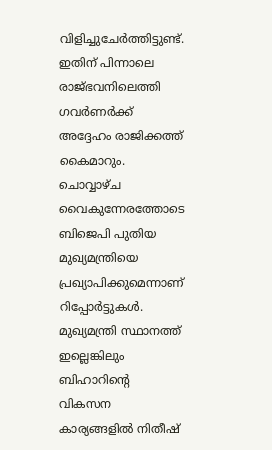വിളിച്ചുചേർത്തിട്ടുണ്ട്. ഇതിന് പിന്നാലെ രാജ്ഭവനിലെത്തി ഗവർണർക്ക് അദ്ദേഹം രാജിക്കത്ത് കൈമാറും. ചൊവ്വാഴ്ച വൈകുന്നേരത്തോടെ ബിജെപി പുതിയ മുഖ്യമന്ത്രിയെ പ്രഖ്യാപിക്കുമെന്നാണ് റിപ്പോർട്ടുകൾ. മുഖ്യമന്ത്രി സ്ഥാനത്ത് ഇല്ലെങ്കിലും ബിഹാറിന്റെ വികസന കാര്യങ്ങളിൽ നിതീഷ്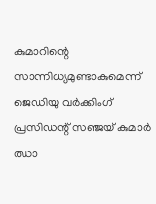കുമാറിന്റെ സാന്നിധ്യമുണ്ടാകുമെന്ന് ജെഡിയു വർക്കിംഗ് പ്രസിഡന്റ് സഞ്ജയ് കുമാർ ഝാ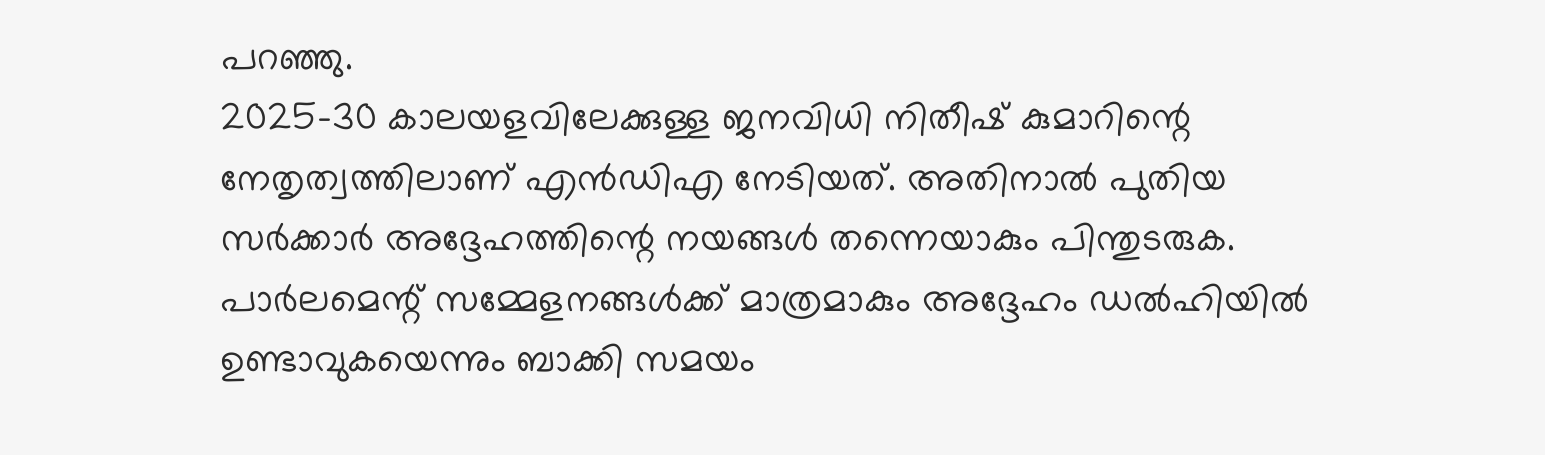പറഞ്ഞു.
2025-30 കാലയളവിലേക്കുള്ള ജനവിധി നിതീഷ് കുമാറിന്റെ നേതൃത്വത്തിലാണ് എൻഡിഎ നേടിയത്. അതിനാൽ പുതിയ സർക്കാർ അദ്ദേഹത്തിന്റെ നയങ്ങൾ തന്നെയാകും പിന്തുടരുക. പാർലമെന്റ് സമ്മേളനങ്ങൾക്ക് മാത്രമാകും അദ്ദേഹം ഡൽഹിയിൽ ഉണ്ടാവുകയെന്നും ബാക്കി സമയം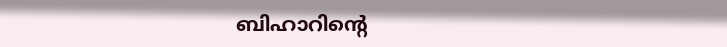ബിഹാറിന്റെ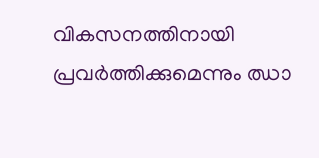വികസനത്തിനായി പ്രവർത്തിക്കുമെന്നും ഝാ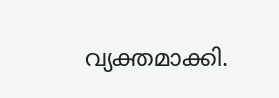വ്യക്തമാക്കി.